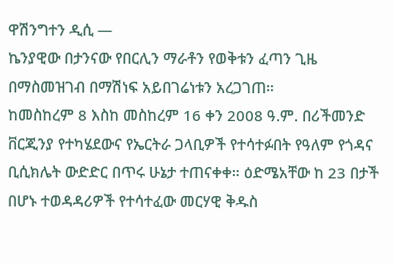ዋሽንግተን ዲሲ —
ኬንያዊው በታንናው የበርሊን ማራቶን የወቅቱን ፈጣን ጊዜ በማስመዝገብ በማሽነፍ አይበገሬነቱን አረጋገጠ።
ከመስከረም 8 እስከ መስከረም 16 ቀን 2008 ዓ.ም. በሪችመንድ ቨርጂንያ የተካሄደውና የኤርትራ ጋላቢዎች የተሳተፉበት የዓለም የጎዳና ቢሲክሌት ውድድር በጥሩ ሁኔታ ተጠናቀቀ። ዕድሜአቸው ከ 23 በታች በሆኑ ተወዳዳሪዎች የተሳተፈው መርሃዊ ቅዱስ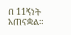በ 11ኝነት አጠናቋል።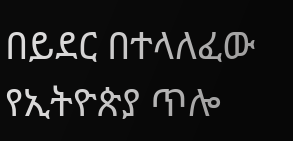በይደር በተላለፈው የኢትዮጵያ ጥሎ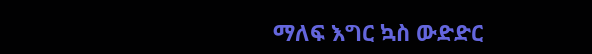ማለፍ እግር ኳስ ውድድር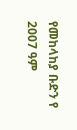የመከላከያ ቡድን የ 2007 ዓም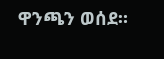ዋንጫን ወሰደ።